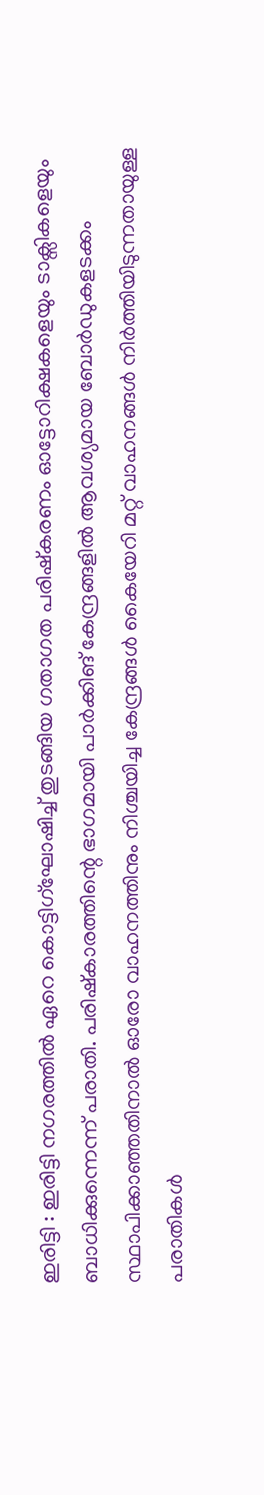ഇരിട്ടി : ഇരിട്ടി നഗരത്തിൽ ഏറെ കൊട്ടിഗ്ഘോ‌ഷിച്ച് തുടങ്ങിയ ഗതാഗത പരിഷ്കരണം ഓട്ടോറിക്ഷകളെയും ടാക്സികളെയും ബാധിക്കുന്നെന്ന് പരാതി. പരിഷ്കാരത്തിന്റെ ഭാഗമായി പാർക്കിങ് കേന്ദ്രങ്ങളിൽ ആവശ്യമായ ബോർഡുകളടക്കം സ്ഥാപിക്കാഞ്ഞതിനാൽ ഓരോ വാഹനത്തിനും നിശ്ചയിച്ച കേന്ദ്രങ്ങൾ കൈയേറി മറ്റ് വാഹനങ്ങൾ നിർത്തിയിടുന്നതായുള്ള പരാതികൾ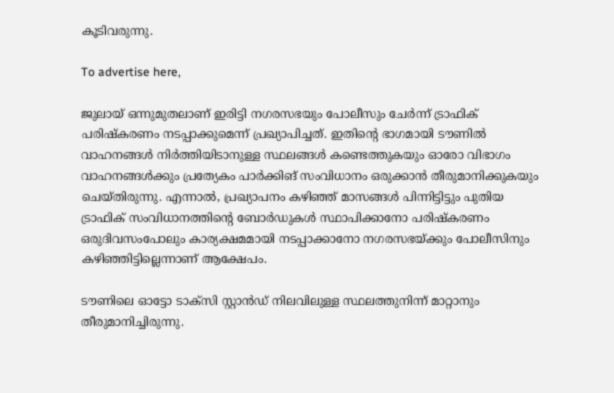കൂടിവരുന്നു.

To advertise here,

ജുലായ് ഒന്നുമുതലാണ് ഇരിട്ടി നഗരസഭയും പോലീസും ചേർന്ന് ട്രാഫിക് പരിഷ്കരണം നടപ്പാക്കുമെന്ന് പ്രഖ്യാപിച്ചത്. ഇതിന്റെ ഭാഗമായി ടൗണിൽ വാഹനങ്ങൾ നിർത്തിയിടാനുള്ള സ്ഥലങ്ങൾ കണ്ടെത്തുകയും ഓരോ വിഭാഗം വാഹനങ്ങൾക്കും പ്രത്യേകം പാർക്കിങ് സംവിധാനം ഒരുക്കാൻ തീരുമാനിക്കുകയും ചെയ്തിരുന്നു. എന്നാൽ, പ്രഖ്യാപനം കഴിഞ്ഞ് മാസങ്ങൾ പിന്നിട്ടിട്ടും പുതിയ ട്രാഫിക് സംവിധാനത്തിന്റെ ബോർഡുകൾ സ്ഥാപിക്കാനോ പരിഷ്കരണം ഒരുദിവസംപോലും കാര്യക്ഷമമായി നടപ്പാക്കാനോ നഗരസഭയ്ക്കും പോലീസിനും കഴിഞ്ഞിട്ടില്ലെന്നാണ് ആക്ഷേപം.

ടൗണിലെ ഓട്ടോ ടാക്സി സ്റ്റാൻഡ് നിലവിലുള്ള സ്ഥലത്തുനിന്ന് മാറ്റാനും തീരുമാനിച്ചിരുന്നു.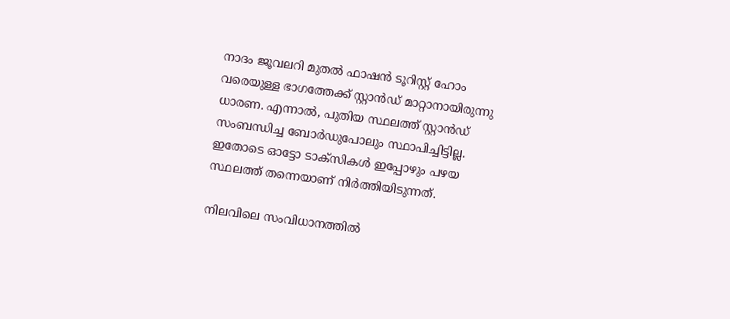നാദം ജൂവലറി മുതൽ ഫാഷൻ ടൂറിസ്റ്റ് ഹോം വരെയുള്ള ഭാഗത്തേക്ക് സ്റ്റാൻഡ് മാറ്റാനായിരുന്നു ധാരണ. എന്നാൽ, പുതിയ സ്ഥലത്ത് സ്റ്റാൻഡ് സംബന്ധിച്ച ബോർഡുപോലും സ്ഥാപിച്ചിട്ടില്ല. ഇതോടെ ഓട്ടോ ടാക്സികൾ ഇപ്പോഴും പഴയ സ്ഥലത്ത് തന്നെയാണ് നിർത്തിയിടുന്നത്.

നിലവിലെ സംവിധാനത്തിൽ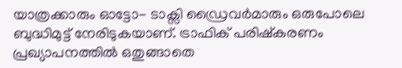യാത്രക്കാരും ഓട്ടോ- ടാക്സി ഡ്രൈവർമാരും ഒരുപോലെ ബുദ്ധിമുട്ട് നേരിടുകയാണ്. ട്രാഫിക് പരിഷ്കരണം പ്രഖ്യാപനത്തിൽ ഒതുങ്ങാതെ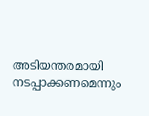അടിയന്തരമായി നടപ്പാക്കണമെന്നും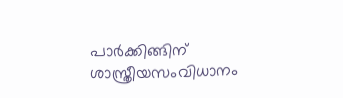പാർക്കിങ്ങിന് ശാസ്ത്രീയസംവിധാനം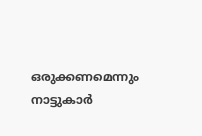ഒരുക്കണമെന്നും നാട്ടുകാർ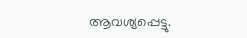ആവശ്യപ്പെട്ടു.